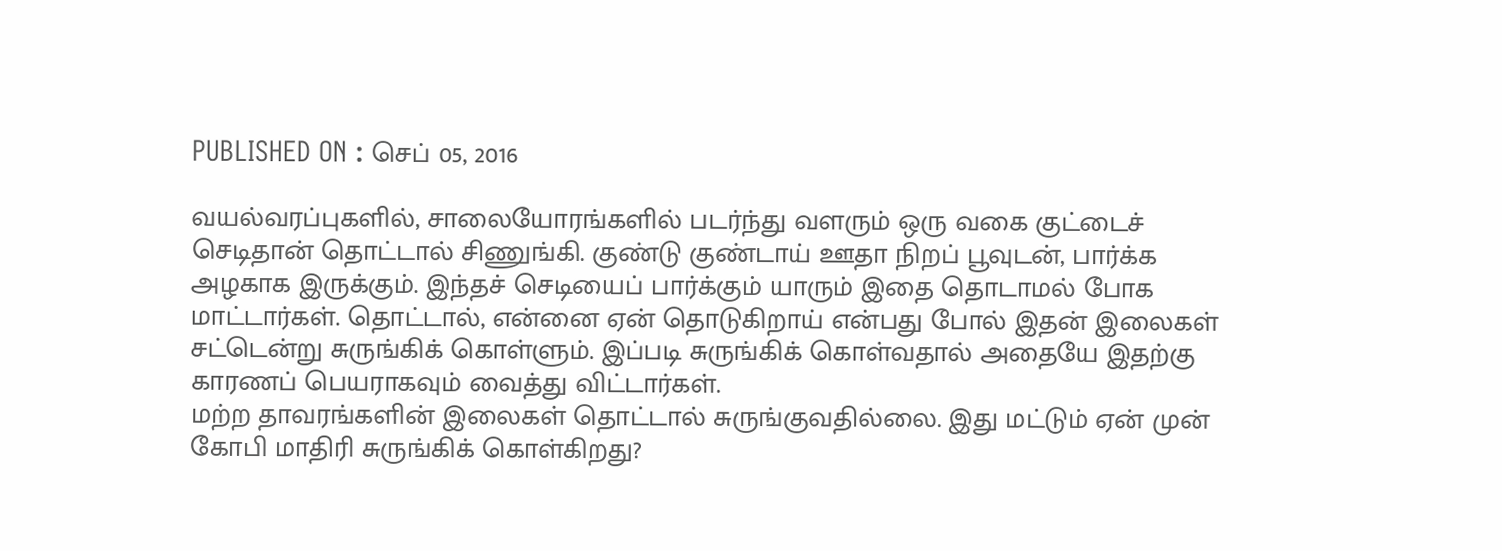PUBLISHED ON : செப் 05, 2016

வயல்வரப்புகளில், சாலையோரங்களில் படர்ந்து வளரும் ஒரு வகை குட்டைச் செடிதான் தொட்டால் சிணுங்கி. குண்டு குண்டாய் ஊதா நிறப் பூவுடன், பார்க்க அழகாக இருக்கும். இந்தச் செடியைப் பார்க்கும் யாரும் இதை தொடாமல் போக மாட்டார்கள். தொட்டால், என்னை ஏன் தொடுகிறாய் என்பது போல் இதன் இலைகள் சட்டென்று சுருங்கிக் கொள்ளும். இப்படி சுருங்கிக் கொள்வதால் அதையே இதற்கு காரணப் பெயராகவும் வைத்து விட்டார்கள்.
மற்ற தாவரங்களின் இலைகள் தொட்டால் சுருங்குவதில்லை. இது மட்டும் ஏன் முன் கோபி மாதிரி சுருங்கிக் கொள்கிறது?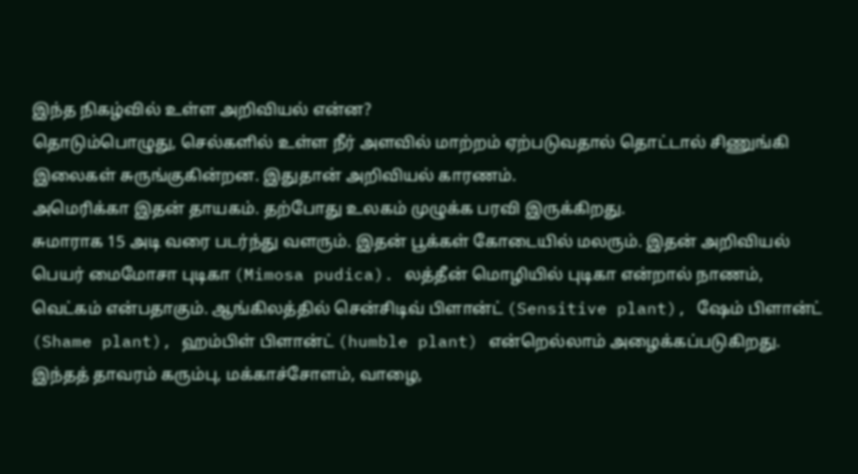இந்த நிகழ்வில் உள்ள அறிவியல் என்ன?
தொடும்பொழுது, செல்களில் உள்ள நீர் அளவில் மாற்றம் ஏற்படுவதால் தொட்டால் சிணுங்கி இலைகள் சுருங்குகின்றன. இதுதான் அறிவியல் காரணம்.
அமெரிக்கா இதன் தாயகம். தற்போது உலகம் முழுக்க பரவி இருக்கிறது.
சுமாராக 15 அடி வரை படர்ந்து வளரும். இதன் பூக்கள் கோடையில் மலரும். இதன் அறிவியல் பெயர் மைமோசா புடிகா (Mimosa pudica). லத்தீன் மொழியில் புடிகா என்றால் நாணம், வெட்கம் என்பதாகும். ஆங்கிலத்தில் சென்சிடிவ் பிளான்ட் (Sensitive plant), ஷேம் பிளான்ட் (Shame plant), ஹம்பிள் பிளான்ட் (humble plant) என்றெல்லாம் அழைக்கப்படுகிறது.
இந்தத் தாவரம் கரும்பு, மக்காச்சோளம், வாழை,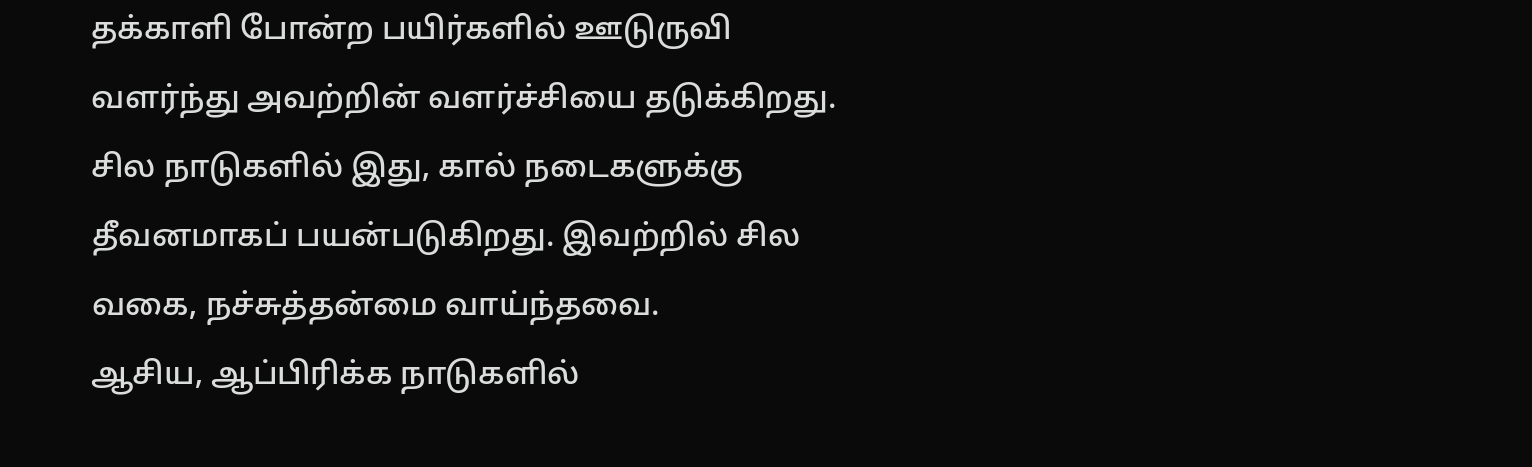தக்காளி போன்ற பயிர்களில் ஊடுருவி வளர்ந்து அவற்றின் வளர்ச்சியை தடுக்கிறது.
சில நாடுகளில் இது, கால் நடைகளுக்கு தீவனமாகப் பயன்படுகிறது. இவற்றில் சில வகை, நச்சுத்தன்மை வாய்ந்தவை.
ஆசிய, ஆப்பிரிக்க நாடுகளில்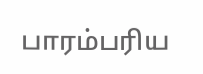பாரம்பரிய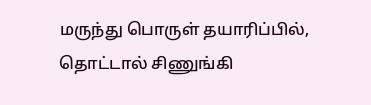மருந்து பொருள் தயாரிப்பில், தொட்டால் சிணுங்கி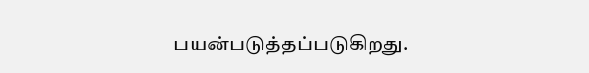பயன்படுத்தப்படுகிறது.